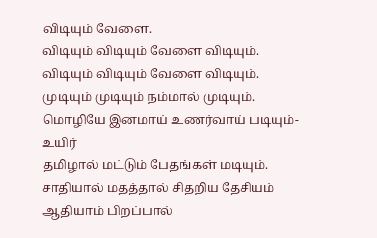விடியும் வேளை.
விடியும் விடியும் வேளை விடியும்.
விடியும் விடியும் வேளை விடியும்.
முடியும் முடியும் நம்மால் முடியும்.
மொழியே இனமாய் உணர்வாய் படியும்-உயிர்
தமிழால் மட்டும் பேதங்கள் மடியும்.
சாதியால் மதத்தால் சிதறிய தேசியம்
ஆதியாம் பிறப்பால்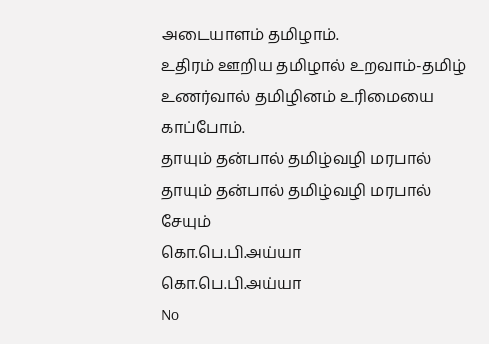அடையாளம் தமிழாம்.
உதிரம் ஊறிய தமிழால் உறவாம்-தமிழ்
உணர்வால் தமிழினம் உரிமையை காப்போம்.
தாயும் தன்பால் தமிழ்வழி மரபால்
தாயும் தன்பால் தமிழ்வழி மரபால்
சேயும்
கொ.பெ.பி.அய்யா
கொ.பெ.பி.அய்யா
No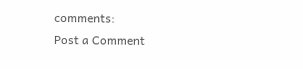comments:
Post a Comment